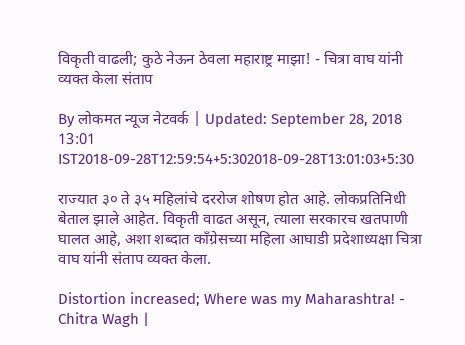विकृती वाढली; कुठे नेऊन ठेवला महाराष्ट्र माझा! - चित्रा वाघ यांनी व्यक्त केला संताप

By लोकमत न्यूज नेटवर्क | Updated: September 28, 2018 13:01 IST2018-09-28T12:59:54+5:302018-09-28T13:01:03+5:30

राज्यात ३० ते ३५ महिलांचे दररोज शोषण होत आहे. लोकप्रतिनिधी बेताल झाले आहेत. विकृती वाढत असून, त्याला सरकारच खतपाणी घालत आहे, अशा शब्दात काँग्रेसच्या महिला आघाडी प्रदेशाध्यक्षा चित्रा वाघ यांनी संताप व्यक्त केला.

Distortion increased; Where was my Maharashtra! - Chitra Wagh |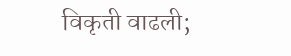विकृती वाढली;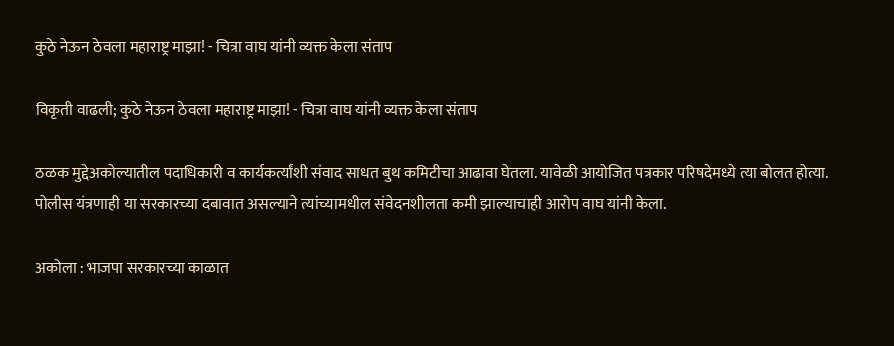कुठे नेऊन ठेवला महाराष्ट्र माझा! - चित्रा वाघ यांनी व्यक्त केला संताप

विकृती वाढली; कुठे नेऊन ठेवला महाराष्ट्र माझा! - चित्रा वाघ यांनी व्यक्त केला संताप

ठळक मुद्देअकोल्यातील पदाधिकारी व कार्यकर्त्यांशी संवाद साधत बुथ कमिटीचा आढावा घेतला. यावेळी आयोजित पत्रकार परिषदेमध्ये त्या बोलत होत्या. पोलीस यंत्रणाही या सरकारच्या दबावात असल्याने त्यांच्यामधील संवेदनशीलता कमी झाल्याचाही आरोप वाघ यांनी केला.

अकोला : भाजपा सरकारच्या काळात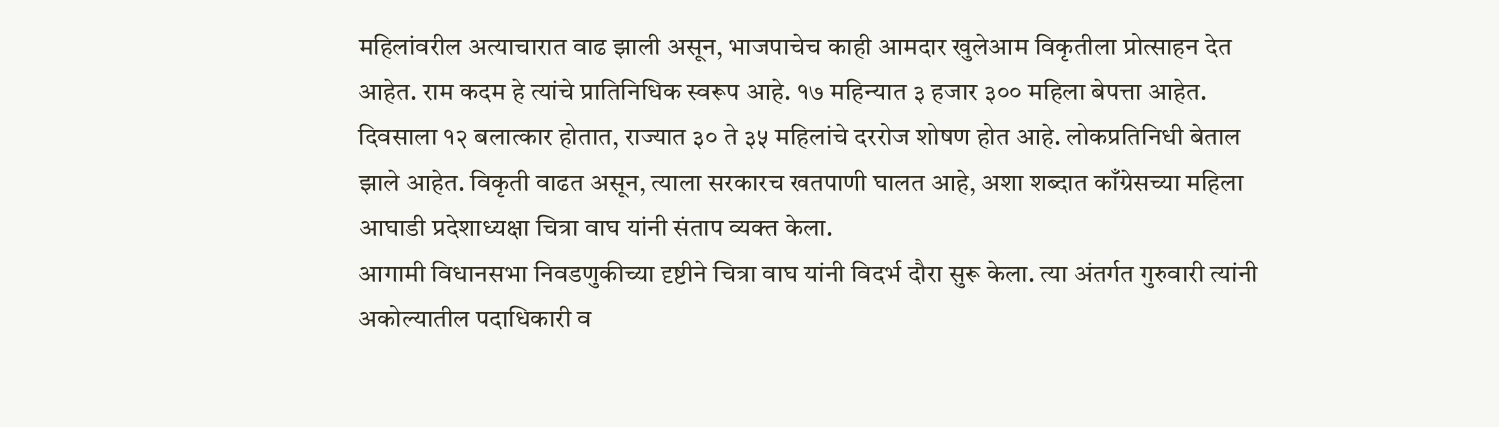महिलांवरील अत्याचारात वाढ झाली असून, भाजपाचेच काही आमदार खुलेआम विकृतीला प्रोत्साहन देत आहेत. राम कदम हे त्यांचे प्रातिनिधिक स्वरूप आहे. १७ महिन्यात ३ हजार ३०० महिला बेपत्ता आहेत. दिवसाला १२ बलात्कार होतात, राज्यात ३० ते ३५ महिलांचे दररोज शोषण होत आहे. लोकप्रतिनिधी बेताल झाले आहेत. विकृती वाढत असून, त्याला सरकारच खतपाणी घालत आहे, अशा शब्दात काँग्रेसच्या महिला आघाडी प्रदेशाध्यक्षा चित्रा वाघ यांनी संताप व्यक्त केला.
आगामी विधानसभा निवडणुकीच्या दृष्टीने चित्रा वाघ यांनी विदर्भ दौरा सुरू केला. त्या अंतर्गत गुरुवारी त्यांनी अकोल्यातील पदाधिकारी व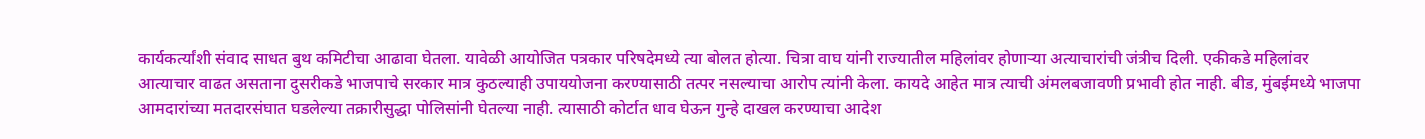कार्यकर्त्यांशी संवाद साधत बुथ कमिटीचा आढावा घेतला. यावेळी आयोजित पत्रकार परिषदेमध्ये त्या बोलत होत्या. चित्रा वाघ यांनी राज्यातील महिलांवर होणाऱ्या अत्याचारांची जंत्रीच दिली. एकीकडे महिलांवर आत्याचार वाढत असताना दुसरीकडे भाजपाचे सरकार मात्र कुठल्याही उपाययोजना करण्यासाठी तत्पर नसल्याचा आरोप त्यांनी केला. कायदे आहेत मात्र त्याची अंमलबजावणी प्रभावी होत नाही. बीड, मुंबईमध्ये भाजपा आमदारांच्या मतदारसंघात घडलेल्या तक्रारीसुद्धा पोलिसांनी घेतल्या नाही. त्यासाठी कोर्टात धाव घेऊन गुन्हे दाखल करण्याचा आदेश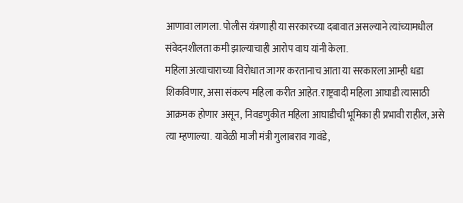आणावा लागला. पोलीस यंत्रणाही या सरकारच्या दबावात असल्याने त्यांच्यामधील संवेदनशीलता कमी झाल्याचाही आरोप वाघ यांनी केला.
महिला अत्याचाराच्या विरोधात जागर करतानाच आता या सरकारला आम्ही धडा शिकविणार, असा संकल्प महिला करीत आहेत. राष्ट्रवादी महिला आघाडी त्यासाठी आक्रमक होणार असून, निवडणुकीत महिला आघाडीची भूमिका ही प्रभावी राहील, असे त्या म्हणाल्या. यावेळी माजी मंत्री गुलाबराव गावंडे,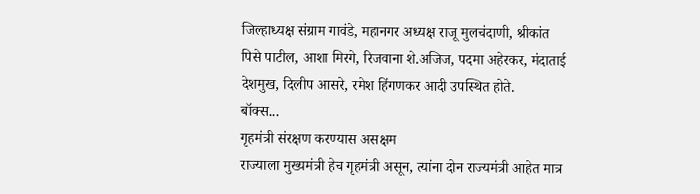जिल्हाध्यक्ष संग्राम गावंडे, महानगर अध्यक्ष राजू मुलचंदाणी, श्रीकांत पिसे पाटील, आशा मिरगे, रिजवाना शे.अजिज, पदमा अहेरकर, मंदाताई देशमुख, दिलीप आसरे, रमेश हिंगणकर आदी उपस्थित होते.
बॉक्स...
गृहमंत्री संरक्षण करण्यास असक्षम
राज्याला मुख्यमंत्री हेच गृहमंत्री असून, त्यांना दोन राज्यमंत्री आहेत मात्र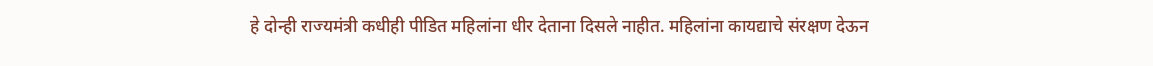हे दोन्ही राज्यमंत्री कधीही पीडित महिलांना धीर देताना दिसले नाहीत. महिलांना कायद्याचे संरक्षण देऊन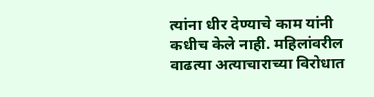त्यांना धीर देण्याचे काम यांनी कधीच केले नाही. महिलांवरील वाढत्या अत्याचाराच्या विरोधात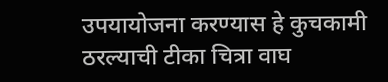उपयायोजना करण्यास हे कुचकामी ठरल्याची टीका चित्रा वाघ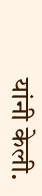यांनी केली.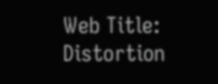Web Title: Distortion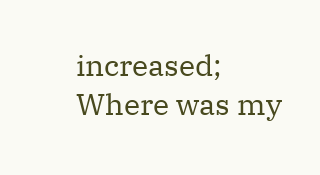increased; Where was my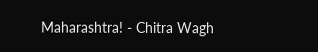Maharashtra! - Chitra Wagh